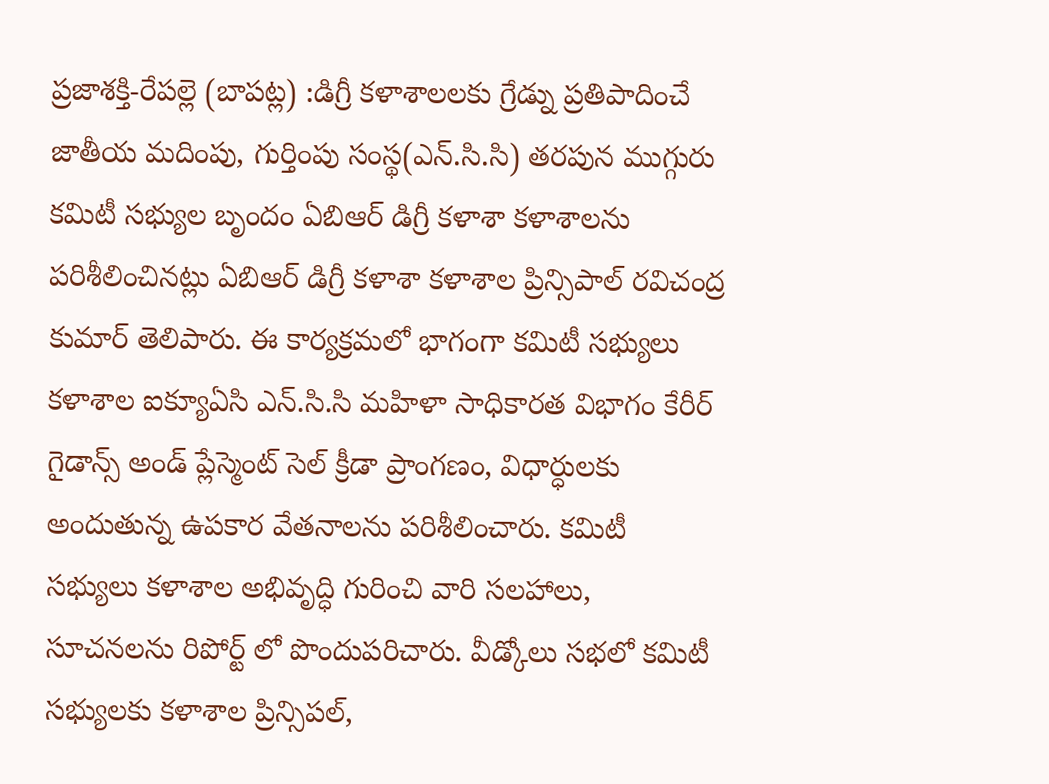ప్రజాశక్తి-రేపల్లె (బాపట్ల) :డిగ్రీ కళాశాలలకు గ్రేడ్ను ప్రతిపాదించే జాతీయ మదింపు, గుర్తింపు సంస్థ(ఎన్.సి.సి) తరపున ముగ్గురు కమిటీ సభ్యుల బృందం ఏబిఆర్ డిగ్రీ కళాశా కళాశాలను పరిశీలించినట్లు ఏబిఆర్ డిగ్రీ కళాశా కళాశాల ప్రిన్సిపాల్ రవిచంద్ర కుమార్ తెలిపారు. ఈ కార్యక్రమలో భాగంగా కమిటీ సభ్యులు కళాశాల ఐక్యూఏసి ఎన్.సి.సి మహిళా సాధికారత విభాగం కేరీర్ గైడాన్స్ అండ్ ప్లేస్మెంట్ సెల్ క్రీడా ప్రాంగణం, విధార్ధులకు అందుతున్న ఉపకార వేతనాలను పరిశీలించారు. కమిటీ సభ్యులు కళాశాల అభివృద్ధి గురించి వారి సలహాలు, సూచనలను రిపోర్ట్ లో పొందుపరిచారు. వీడ్కోలు సభలో కమిటీ సభ్యులకు కళాశాల ప్రిన్సిపల్,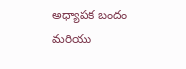అధ్యాపక బందం మరియు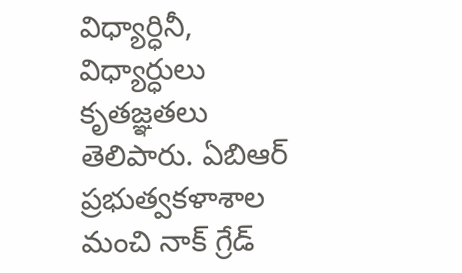విధ్యార్ధినీ, విధ్యార్ధులు కృతజ్ఞతలు తెలిపారు. ఏబిఆర్ ప్రభుత్వకళాశాల మంచి నాక్ గ్రేడ్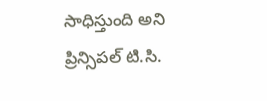సాధిస్తుంది అని ప్రిన్సిపల్ టి.సి.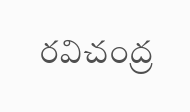రవిచంద్ర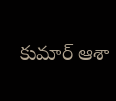కుమార్ ఆశా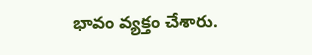భావం వ్యక్తం చేశారు.